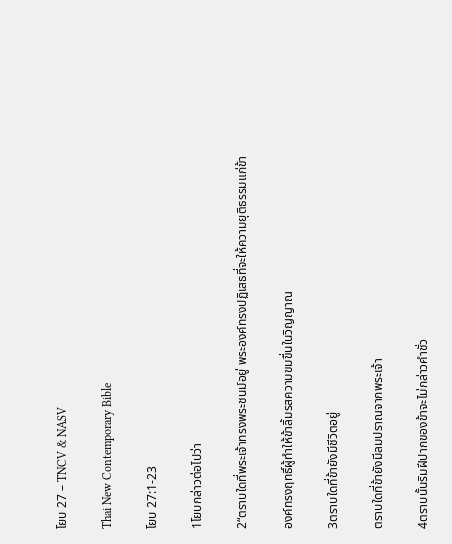โยบ 27 – TNCV & NASV

Thai New Contemporary Bible

โยบ 27:1-23

1โยบกล่าวต่อไปว่า

2“ตราบใดที่พระเจ้าทรงพระชนม์อยู่ พระองค์ทรงปฏิเสธที่จะให้ความยุติธรรมแก่ข้า

องค์ทรงฤทธิ์ผู้ทำให้ข้าลิ้มรสความขมขื่นในวิญญาณ

3ตราบใดที่ข้ายังมีชีวิตอยู่

ตราบใดที่ข้ายังมีลมปราณจากพระเจ้า

4ตราบนั้นริมฝีปากของข้าจะไม่กล่าวคำชั่ว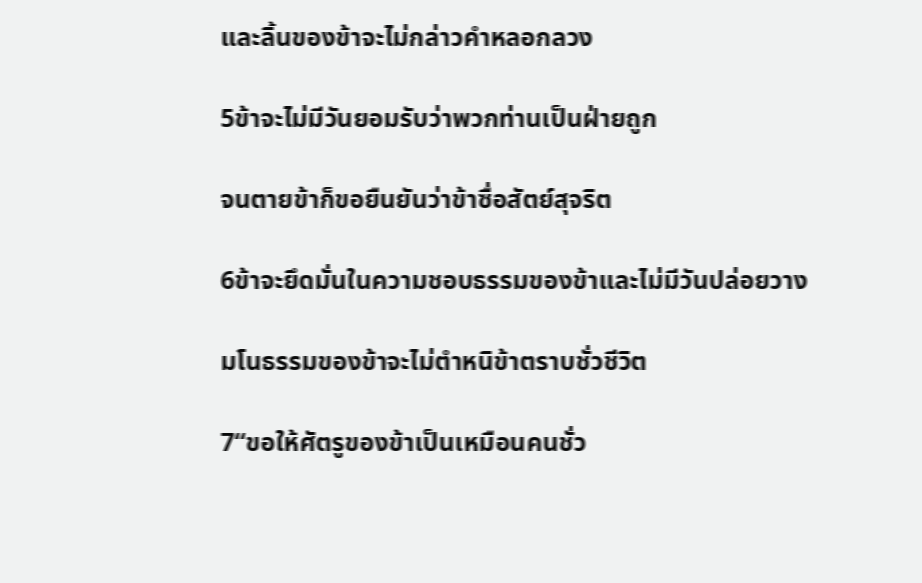และลิ้นของข้าจะไม่กล่าวคำหลอกลวง

5ข้าจะไม่มีวันยอมรับว่าพวกท่านเป็นฝ่ายถูก

จนตายข้าก็ขอยืนยันว่าข้าซื่อสัตย์สุจริต

6ข้าจะยึดมั่นในความชอบธรรมของข้าและไม่มีวันปล่อยวาง

มโนธรรมของข้าจะไม่ตำหนิข้าตราบชั่วชีวิต

7“ขอให้ศัตรูของข้าเป็นเหมือนคนชั่ว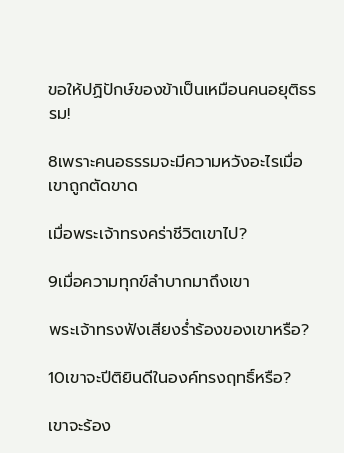ขอให้ปฏิปักษ์ของข้าเป็นเหมือนคนอยุติธรรม!

8เพราะคนอธรรมจะมีความหวังอะไรเมื่อเขาถูกตัดขาด

เมื่อพระเจ้าทรงคร่าชีวิตเขาไป?

9เมื่อความทุกข์ลำบากมาถึงเขา

พระเจ้าทรงฟังเสียงร่ำร้องของเขาหรือ?

10เขาจะปีติยินดีในองค์ทรงฤทธิ์หรือ?

เขาจะร้อง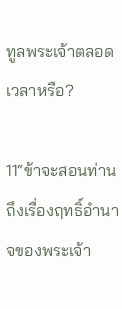ทูลพระเจ้าตลอดเวลาหรือ?

11“ข้าจะสอนท่านถึงเรื่องฤทธิ์อำนาจของพระเจ้า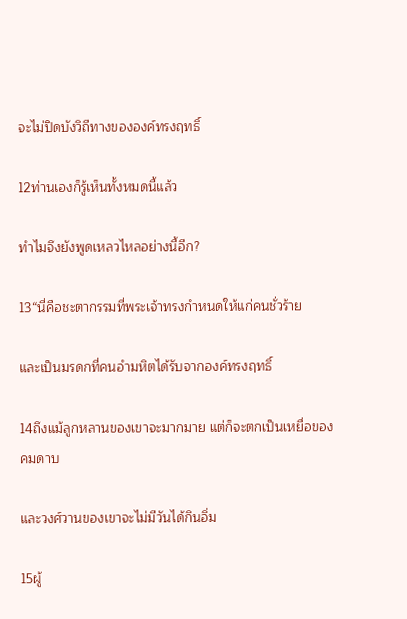จะไม่ปิดบังวิถีทางขององค์ทรงฤทธิ์

12ท่านเองก็รู้เห็นทั้งหมดนี้แล้ว

ทำไมจึงยังพูดเหลวไหลอย่างนี้อีก?

13“นี่คือชะตากรรมที่พระเจ้าทรงกำหนดให้แก่คนชั่วร้าย

และเป็นมรดกที่คนอำมหิตได้รับจากองค์ทรงฤทธิ์

14ถึงแม้ลูกหลานของเขาจะมากมาย แต่ก็จะตกเป็นเหยื่อของคมดาบ

และวงศ์วานของเขาจะไม่มีวันได้กินอิ่ม

15ผู้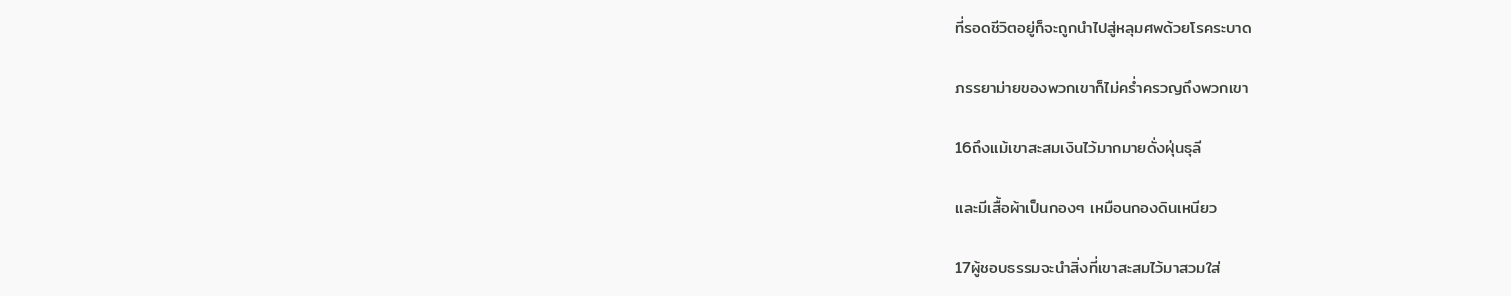ที่รอดชีวิตอยู่ก็จะถูกนำไปสู่หลุมศพด้วยโรคระบาด

ภรรยาม่ายของพวกเขาก็ไม่คร่ำครวญถึงพวกเขา

16ถึงแม้เขาสะสมเงินไว้มากมายดั่งฝุ่นธุลี

และมีเสื้อผ้าเป็นกองๆ เหมือนกองดินเหนียว

17ผู้ชอบธรรมจะนำสิ่งที่เขาสะสมไว้มาสวมใส่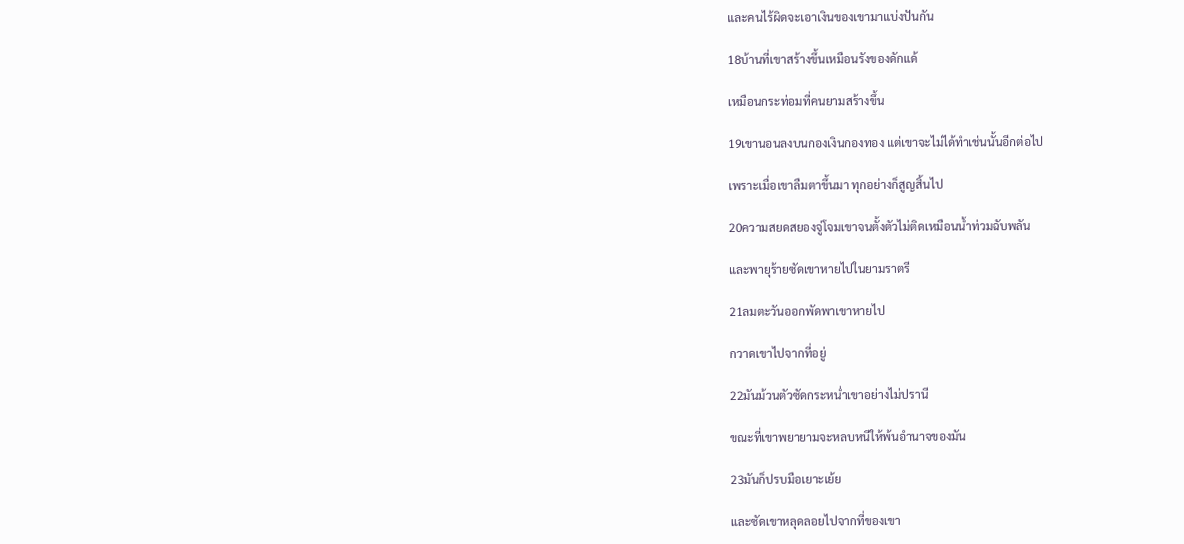และคนไร้ผิดจะเอาเงินของเขามาแบ่งปันกัน

18บ้านที่เขาสร้างขึ้นเหมือนรังของดักแด้

เหมือนกระท่อมที่คนยามสร้างขึ้น

19เขานอนลงบนกองเงินกองทอง แต่เขาจะไม่ได้ทำเช่นนั้นอีกต่อไป

เพราะเมื่อเขาลืมตาขึ้นมา ทุกอย่างก็สูญสิ้นไป

20ความสยดสยองจู่โจมเขาจนตั้งตัวไม่ติดเหมือนน้ำท่วมฉับพลัน

และพายุร้ายซัดเขาหายไปในยามราตรี

21ลมตะวันออกพัดพาเขาหายไป

กวาดเขาไปจากที่อยู่

22มันม้วนตัวซัดกระหน่ำเขาอย่างไม่ปรานี

ขณะที่เขาพยายามจะหลบหนีให้พ้นอำนาจของมัน

23มันก็ปรบมือเยาะเย้ย

และซัดเขาหลุดลอยไปจากที่ของเขา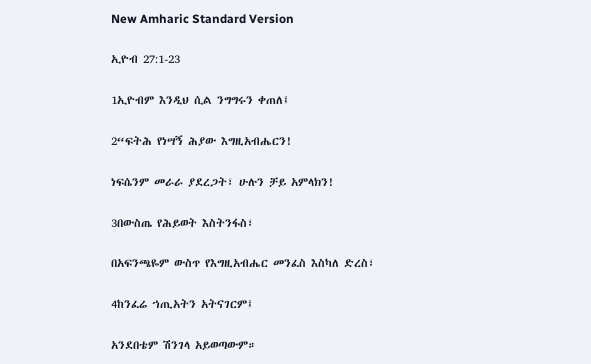New Amharic Standard Version

ኢዮብ 27:1-23

1ኢዮብም እንዲህ ሲል ንግግሩን ቀጠለ፤

2“ፍትሕ የነሣኝ ሕያው እግዚአብሔርን!

ነፍሴንም መራራ ያደረጋት፣ ሁሉን ቻይ አምላክን!

3በውስጤ የሕይወት እስትንፋስ፣

በአፍንጫዬም ውስጥ የእግዚአብሔር መንፈስ እስካለ ድረስ፣

4ከንፈሬ ኀጢአትን አትናገርም፤

አንደበቴም ሽንገላ አይወጣውም።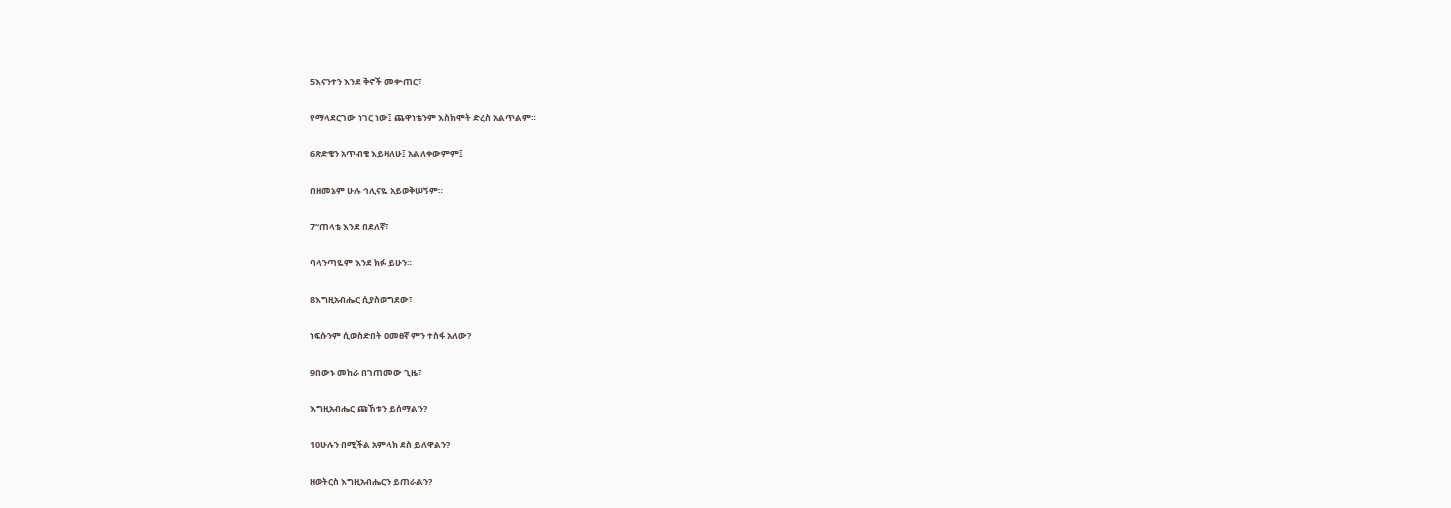5እናንተን እንደ ቅኖች መቍጠር፣

የማላደርገው ነገር ነው፤ ጨዋነቴንም እስክሞት ድረስ አልጥልም።

6ጽድቄን አጥብቄ እይዛለሁ፤ አልለቀውምም፤

በዘመኔም ሁሉ ኅሊናዬ አይወቅሠኝም።

7“ጠላቴ እንደ በደለኛ፣

ባላንጣዬም እንደ ክፉ ይሁን።

8እግዚአብሔር ሲያስወግደው፣

ነፍሱንም ሲወስድበት ዐመፀኛ ምን ተስፋ አለው?

9በውኑ መከራ በገጠመው ጊዜ፣

እግዚአብሔር ጩኸቱን ይሰማልን?

10ሁሉን በሚችል አምላክ ደስ ይለዋልን?

ዘወትርስ እግዚአብሔርን ይጠራልን?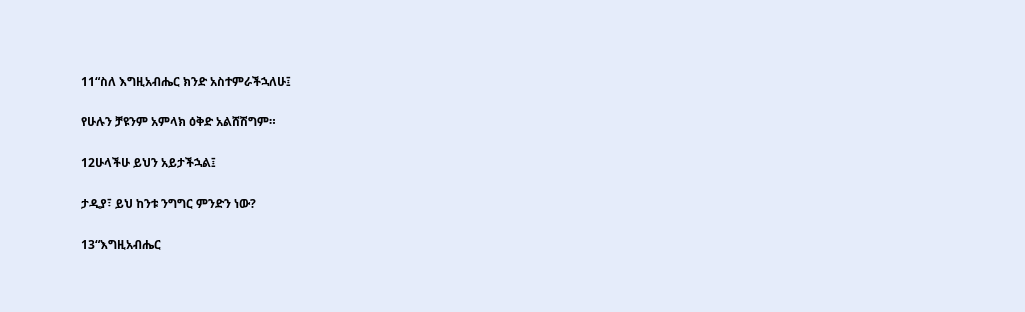11“ስለ እግዚአብሔር ክንድ አስተምራችኋለሁ፤

የሁሉን ቻዩንም አምላክ ዕቅድ አልሸሽግም።

12ሁላችሁ ይህን አይታችኋል፤

ታዲያ፣ ይህ ከንቱ ንግግር ምንድን ነው?

13“እግዚአብሔር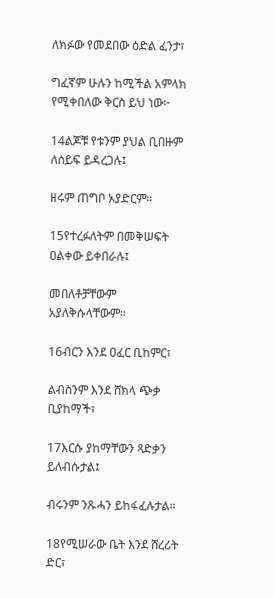ለክፉው የመደበው ዕድል ፈንታ፣

ግፈኛም ሁሉን ከሚችል አምላክ የሚቀበለው ቅርስ ይህ ነው፦

14ልጆቹ የቱንም ያህል ቢበዙም ለሰይፍ ይዳረጋሉ፤

ዘሩም ጠግቦ አያድርም።

15የተረፉለትም በመቅሠፍት ዐልቀው ይቀበራሉ፤

መበለቶቻቸውም አያለቅሱላቸውም።

16ብርን እንደ ዐፈር ቢከምር፣

ልብስንም እንደ ሸክላ ጭቃ ቢያከማች፣

17እርሱ ያከማቸውን ጻድቃን ይለብሱታል፤

ብሩንም ንጹሓን ይከፋፈሉታል።

18የሚሠራው ቤት እንደ ሸረሪት ድር፣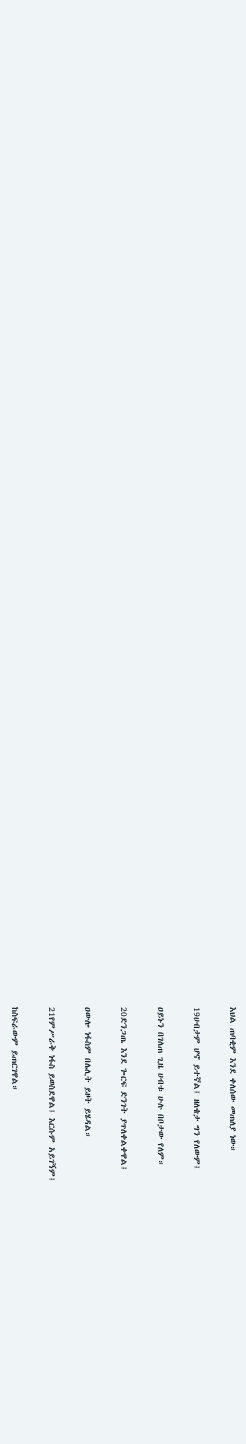እህል ጠባቂም እንደ ቀለሰው መጠለያ ነው።

19ሀብታም ሆኖ ይተኛል፤ ዘለቄታ ግን የለውም፤

ዐይኑን በገለጠ ጊዜ ሀብቱ ሁሉ በቦታው የለም።

20ድንጋጤ እንደ ጐርፍ ድንገት ያጥለቀልቀዋል፤

ዐውሎ ነፋስም በሌሊት ይዞት ይሄዳል።

21የምሥራቅ ነፋስ ይወስደዋል፤ እርሱም አይገኝም፤

ከስፍራውም ይጠርገዋል።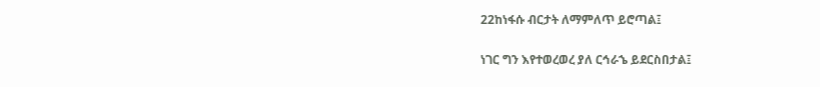22ከነፋሱ ብርታት ለማምለጥ ይሮጣል፤

ነገር ግን እየተወረወረ ያለ ርኅራኄ ይደርስበታል፤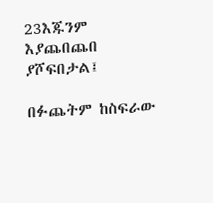23እጁንም እያጨበጨበ ያሾፍበታል፤

በፉጨትም ከስፍራው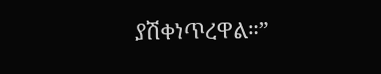ያሽቀነጥረዋል።”